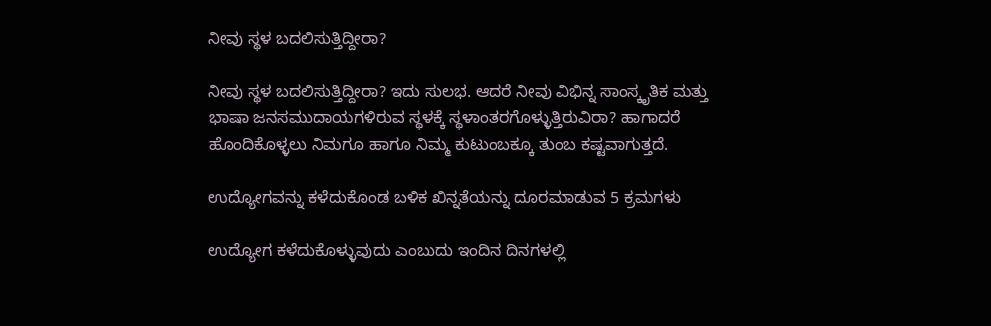ನೀವು ಸ್ಥಳ ಬದಲಿಸುತ್ತಿದ್ದೀರಾ?

ನೀವು ಸ್ಥಳ ಬದಲಿಸುತ್ತಿದ್ದೀರಾ? ಇದು ಸುಲಭ. ಆದರೆ ನೀವು ವಿಭಿನ್ನ ಸಾಂಸ್ಕೃತಿಕ ಮತ್ತು ಭಾಷಾ ಜನಸಮುದಾಯಗಳಿರುವ ಸ್ಥಳಕ್ಕೆ ಸ್ಥಳಾಂತರಗೊಳ್ಳುತ್ತಿರುವಿರಾ? ಹಾಗಾದರೆ ಹೊಂದಿಕೊಳ್ಳಲು ನಿಮಗೂ ಹಾಗೂ ನಿಮ್ಮ ಕುಟುಂಬಕ್ಕೂ ತುಂಬ ಕಷ್ಟವಾಗುತ್ತದೆ.

ಉದ್ಯೋಗವನ್ನು ಕಳೆದುಕೊಂಡ ಬಳಿಕ ಖಿನ್ನತೆಯನ್ನು ದೂರಮಾಡುವ 5 ಕ್ರಮಗಳು

ಉದ್ಯೋಗ ಕಳೆದುಕೊಳ್ಳುವುದು ಎಂಬುದು ಇಂದಿನ ದಿನಗಳಲ್ಲಿ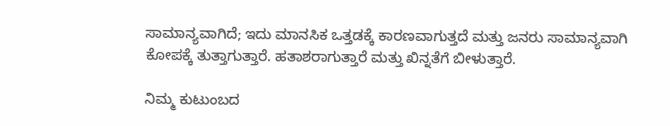ಸಾಮಾನ್ಯವಾಗಿದೆ; ಇದು ಮಾನಸಿಕ ಒತ್ತಡಕ್ಕೆ ಕಾರಣವಾಗುತ್ತದೆ ಮತ್ತು ಜನರು ಸಾಮಾನ್ಯವಾಗಿ ಕೋಪಕ್ಕೆ ತುತ್ತಾಗುತ್ತಾರೆ. ಹತಾಶರಾಗುತ್ತಾರೆ ಮತ್ತು ಖಿನ್ನತೆಗೆ ಬೀಳುತ್ತಾರೆ.

ನಿಮ್ಮ ಕುಟುಂಬದ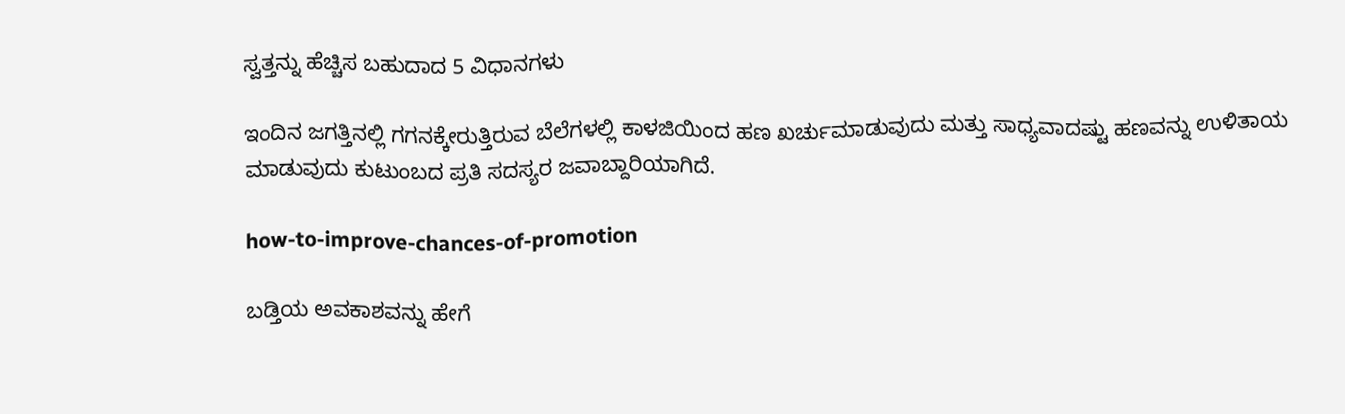ಸ್ವತ್ತನ್ನು ಹೆಚ್ಚಿಸ ಬಹುದಾದ 5 ವಿಧಾನಗಳು

ಇಂದಿನ ಜಗತ್ತಿನಲ್ಲಿ ಗಗನಕ್ಕೇರುತ್ತಿರುವ ಬೆಲೆಗಳಲ್ಲಿ ಕಾಳಜಿಯಿಂದ ಹಣ ಖರ್ಚುಮಾಡುವುದು ಮತ್ತು ಸಾಧ್ಯವಾದಷ್ಟು ಹಣವನ್ನು ಉಳಿತಾಯ ಮಾಡುವುದು ಕುಟುಂಬದ ಪ್ರತಿ ಸದಸ್ಯರ ಜವಾಬ್ದಾರಿಯಾಗಿದೆ.

how-to-improve-chances-of-promotion

ಬಡ್ತಿಯ ಅವಕಾಶವನ್ನು ಹೇಗೆ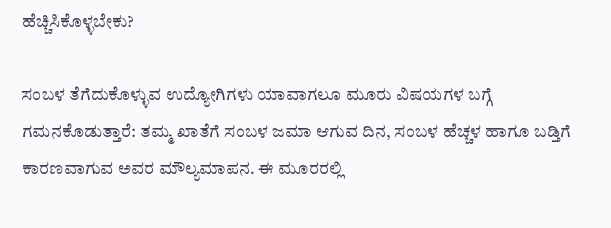ಹೆಚ್ಚಿಸಿಕೊಳ್ಳಬೇಕು?

ಸಂಬಳ ತೆಗೆದುಕೊಳ್ಳುವ ಉದ್ಯೋಗಿಗಳು ಯಾವಾಗಲೂ ಮೂರು ವಿಷಯಗಳ ಬಗ್ಗೆ ಗಮನಕೊಡುತ್ತಾರೆ: ತಮ್ಮ ಖಾತೆಗೆ ಸಂಬಳ ಜಮಾ ಆಗುವ ದಿನ, ಸಂಬಳ ಹೆಚ್ಚಳ ಹಾಗೂ ಬಡ್ತಿಗೆ ಕಾರಣವಾಗುವ ಅವರ ಮೌಲ್ಯಮಾಪನ. ಈ ಮೂರರಲ್ಲಿ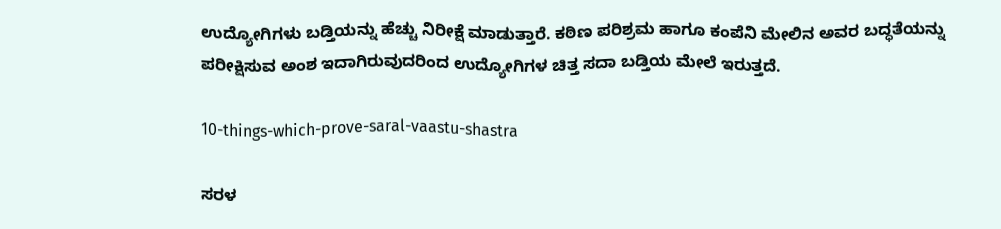ಉದ್ಯೋಗಿಗಳು ಬಡ್ತಿಯನ್ನು ಹೆಚ್ಚು ನಿರೀಕ್ಷೆ ಮಾಡುತ್ತಾರೆ. ಕಠಿಣ ಪರಿಶ್ರಮ ಹಾಗೂ ಕಂಪೆನಿ ಮೇಲಿನ ಅವರ ಬದ್ಧತೆಯನ್ನು ಪರೀಕ್ಷಿಸುವ ಅಂಶ ಇದಾಗಿರುವುದರಿಂದ ಉದ್ಯೋಗಿಗಳ ಚಿತ್ತ ಸದಾ ಬಡ್ತಿಯ ಮೇಲೆ ಇರುತ್ತದೆ.

10-things-which-prove-saral-vaastu-shastra

ಸರಳ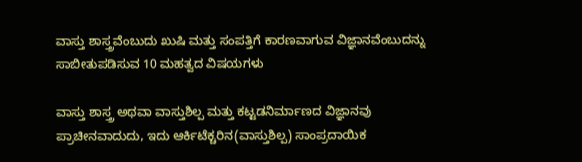ವಾಸ್ತು ಶಾಸ್ತ್ರವೆಂಬುದು ಖುಷಿ ಮತ್ತು ಸಂಪತ್ತಿಗೆ ಕಾರಣವಾಗುವ ವಿಜ್ಞಾನವೆಂಬುದನ್ನು ಸಾಬೀತುಪಡಿಸುವ 10 ಮಹತ್ವದ ವಿಷಯಗಳು

ವಾಸ್ತು ಶಾಸ್ತ್ರ ಅಥವಾ ವಾಸ್ತುಶಿಲ್ಪ ಮತ್ತು ಕಟ್ಟಡನಿರ್ಮಾಣದ ವಿಜ್ಞಾನವು ಪ್ರಾಚೀನವಾದುದು, ಇದು ಆರ್ಕಿಟೆಕ್ಚರಿನ(ವಾಸ್ತುಶಿಲ್ಪ) ಸಾಂಪ್ರದಾಯಿಕ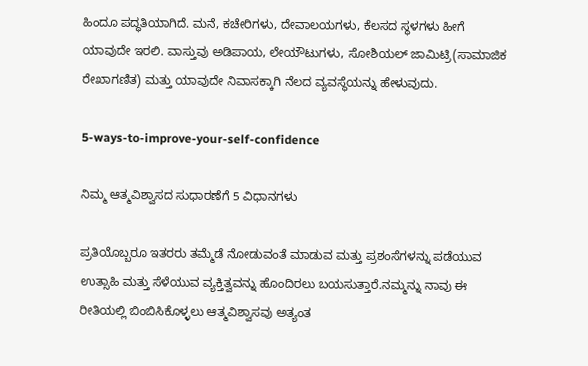ಹಿಂದೂ ಪದ್ಧತಿಯಾಗಿದೆ. ಮನೆ, ಕಚೇರಿಗಳು, ದೇವಾಲಯಗಳು, ಕೆಲಸದ ಸ್ಥಳಗಳು ಹೀಗೆ ಯಾವುದೇ ಇರಲಿ. ವಾಸ್ತುವು ಅಡಿಪಾಯ, ಲೇಯೌಟುಗಳು, ಸೋಶಿಯಲ್ ಜಾಮಿಟ್ರಿ(ಸಾಮಾಜಿಕ ರೇಖಾಗಣಿತ) ಮತ್ತು ಯಾವುದೇ ನಿವಾಸಕ್ಕಾಗಿ ನೆಲದ ವ್ಯವಸ್ಥೆಯನ್ನು ಹೇಳುವುದು.

5-ways-to-improve-your-self-confidence

ನಿಮ್ಮ ಆತ್ಮವಿಶ್ವಾಸದ ಸುಧಾರಣೆಗೆ 5 ವಿಧಾನಗಳು

ಪ್ರತಿಯೊಬ್ಬರೂ ಇತರರು ತಮ್ಮೆಡೆ ನೋಡುವಂತೆ ಮಾಡುವ ಮತ್ತು ಪ್ರಶಂಸೆಗಳನ್ನು ಪಡೆಯುವ ಉತ್ಸಾಹಿ ಮತ್ತು ಸೆಳೆಯುವ ವ್ಯಕ್ತಿತ್ವವನ್ನು ಹೊಂದಿರಲು ಬಯಸುತ್ತಾರೆ.ನಮ್ಮನ್ನು ನಾವು ಈ ರೀತಿಯಲ್ಲಿ ಬಿಂಬಿಸಿಕೊಳ್ಳಲು ಆತ್ಮವಿಶ್ವಾಸವು ಅತ್ಯಂತ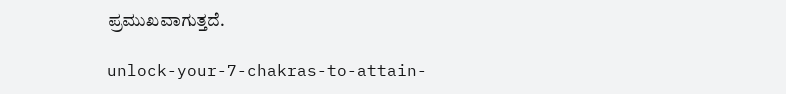ಪ್ರಮುಖವಾಗುತ್ತದೆ.

unlock-your-7-chakras-to-attain-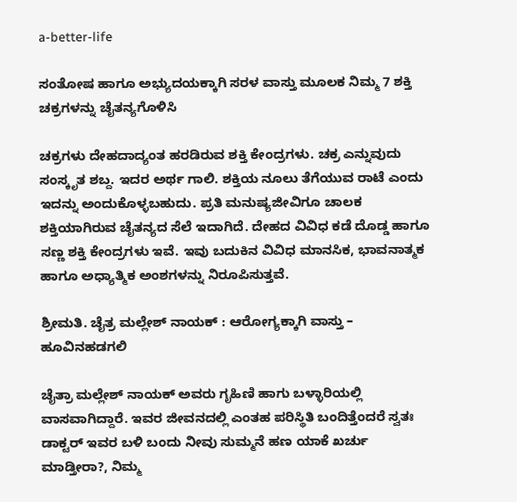a-better-life

ಸಂತೋಷ ಹಾಗೂ ಅಭ್ಯುದಯಕ್ಕಾಗಿ ಸರಳ ವಾಸ್ತು ಮೂಲಕ ನಿಮ್ಮ 7 ಶಕ್ತಿ ಚಕ್ರಗಳನ್ನು ಚೈತನ್ಯಗೊಳಿಸಿ

ಚಕ್ರಗಳು ದೇಹದಾದ್ಯಂತ ಹರಡಿರುವ ಶಕ್ತಿ ಕೇಂದ್ರಗಳು. ಚಕ್ರ ಎನ್ನುವುದು ಸಂಸ್ಕೃತ ಶಬ್ದ. ಇದರ ಅರ್ಥ ಗಾಲಿ. ಶಕ್ತಿಯ ನೂಲು ತೆಗೆಯುವ ರಾಟೆ ಎಂದು ಇದನ್ನು ಅಂದುಕೊಳ್ಳಬಹುದು. ಪ್ರತಿ ಮನುಷ್ಯಜೀವಿಗೂ ಚಾಲಕ ಶಕ್ತಿಯಾಗಿರುವ ಚೈತನ್ಯದ ಸೆಲೆ ಇದಾಗಿದೆ. ದೇಹದ ವಿವಿಧ ಕಡೆ ದೊಡ್ಡ ಹಾಗೂ ಸಣ್ಣ ಶಕ್ತಿ ಕೇಂದ್ರಗಳು ಇವೆ. ಇವು ಬದುಕಿನ ವಿವಿಧ ಮಾನಸಿಕ, ಭಾವನಾತ್ಮಕ ಹಾಗೂ ಅಧ್ಯಾತ್ಮಿಕ ಅಂಶಗಳನ್ನು ನಿರೂಪಿಸುತ್ತವೆ.

ಶ್ರೀಮತಿ. ಚೈತ್ರ ಮಲ್ಲೇಶ್ ನಾಯಕ್ : ಆರೋಗ್ಯಕ್ಕಾಗಿ ವಾಸ್ತು – ಹೂವಿನಹಡಗಲಿ

ಚೈತ್ರಾ ಮಲ್ಲೇಶ್ ನಾಯಕ್ ಅವರು ಗೃಹಿಣಿ ಹಾಗು ಬಳ್ಳಾರಿಯಲ್ಲಿ ವಾಸವಾಗಿದ್ದಾರೆ. ಇವರ ಜೀವನದಲ್ಲಿ ಎಂತಹ ಪರಿಸ್ಥಿತಿ ಬಂದಿತ್ತೆಂದರೆ ಸ್ವತಃ ಡಾಕ್ಟರ್ ಇವರ ಬಳಿ ಬಂದು ನೀವು ಸುಮ್ಮನೆ ಹಣ ಯಾಕೆ ಖರ್ಚು ಮಾಡ್ತೀರಾ?, ನಿಮ್ಮ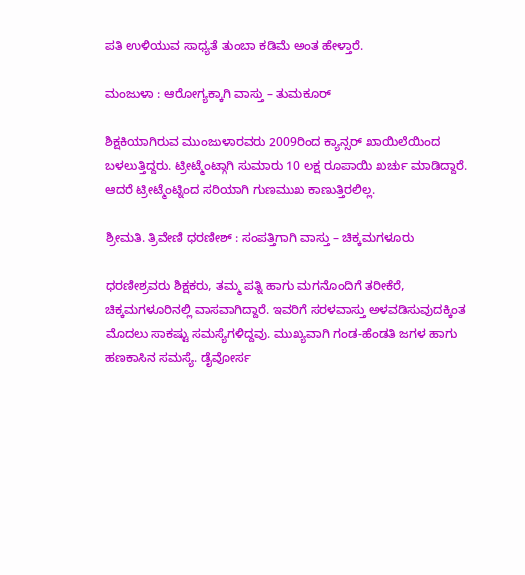ಪತಿ ಉಳಿಯುವ ಸಾಧ್ಯತೆ ತುಂಬಾ ಕಡಿಮೆ ಅಂತ ಹೇಳ್ತಾರೆ.

ಮಂಜುಳಾ : ಆರೋಗ್ಯಕ್ಕಾಗಿ ವಾಸ್ತು – ತುಮಕೂರ್

ಶಿಕ್ಷಕಿಯಾಗಿರುವ ಮುಂಜುಳಾರವರು 2009ರಿಂದ ಕ್ಯಾನ್ಸರ್ ಖಾಯಿಲೆಯಿಂದ ಬಳಲುತ್ತಿದ್ದರು. ಟ್ರೀಟ್ಮೆಂಟ್ಗಾಗಿ ಸುಮಾರು 10 ಲಕ್ಷ ರೂಪಾಯಿ ಖರ್ಚು ಮಾಡಿದ್ದಾರೆ. ಆದರೆ ಟ್ರೀಟ್ಮೆಂಟ್ನಿಂದ ಸರಿಯಾಗಿ ಗುಣಮುಖ ಕಾಣುತ್ತಿರಲಿಲ್ಲ.

ಶ್ರೀಮತಿ. ತ್ರಿವೇಣಿ ಧರಣೀಶ್ : ಸಂಪತ್ತಿಗಾಗಿ ವಾಸ್ತು – ಚಿಕ್ಕಮಗಳೂರು

ಧರಣೀಶ್ರವರು ಶಿಕ್ಷಕರು, ತಮ್ಮ ಪತ್ನಿ ಹಾಗು ಮಗನೊಂದಿಗೆ ತರೀಕೆರೆ, ಚಿಕ್ಕಮಗಳೂರಿನಲ್ಲಿ ವಾಸವಾಗಿದ್ದಾರೆ. ಇವರಿಗೆ ಸರಳವಾಸ್ತು ಅಳವಡಿಸುವುದಕ್ಕಿಂತ ಮೊದಲು ಸಾಕಷ್ಟು ಸಮಸ್ಯೆಗಳಿದ್ದವು. ಮುಖ್ಯವಾಗಿ ಗಂಡ-ಹೆಂಡತಿ ಜಗಳ ಹಾಗು ಹಣಕಾಸಿನ ಸಮಸ್ಯೆ. ಡೈವೋರ್ಸ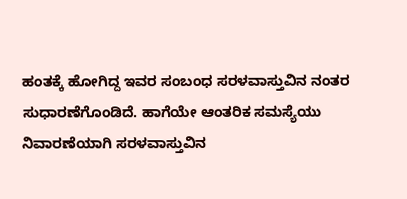ಹಂತಕ್ಕೆ ಹೋಗಿದ್ದ ಇವರ ಸಂಬಂಧ ಸರಳವಾಸ್ತುವಿನ ನಂತರ ಸುಧಾರಣೆಗೊಂಡಿದೆ. ಹಾಗೆಯೇ ಆಂತರಿಕ ಸಮಸ್ಯೆಯು ನಿವಾರಣೆಯಾಗಿ ಸರಳವಾಸ್ತುವಿನ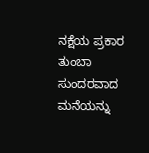ನಕ್ಷೆಯ ಪ್ರಕಾರ ತುಂಬಾ ಸುಂದರವಾದ ಮನೆಯನ್ನು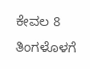ಕೇವಲ 8 ತಿಂಗಳೊಳಗೆ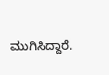ಮುಗಿಸಿದ್ದಾರೆ.